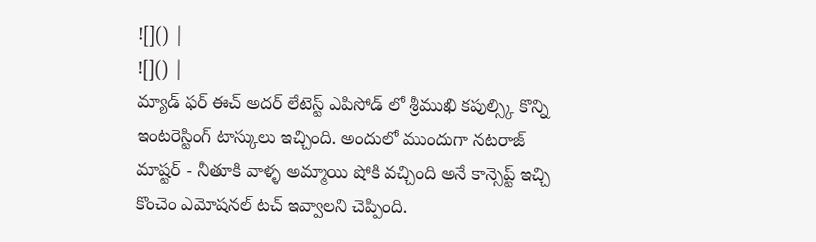![]() |
![]() |
మ్యాడ్ ఫర్ ఈచ్ అదర్ లేటెస్ట్ ఎపిసోడ్ లో శ్రీముఖి కపుల్స్కి కొన్ని ఇంటరెస్టింగ్ టాస్కులు ఇచ్చింది. అందులో ముందుగా నటరాజ్ మాష్టర్ - నీతూకి వాళ్ళ అమ్మాయి షోకి వచ్చింది అనే కాన్సెప్ట్ ఇచ్చి కొంచెం ఎమోషనల్ టచ్ ఇవ్వాలని చెప్పింది.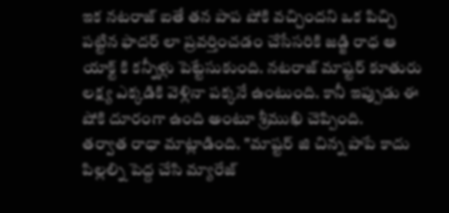ఇక నటరాజ్ ఐతే తన పాప షోకి వచ్చిందని ఒక పిచ్చి పట్టిన ఫాదర్ లా ప్రవర్తించడం చేసేసరికి జడ్జి రాధ ఆ యాక్ట్ కి కన్నీళ్లు పెట్టేసుకుంది. నటరాజ్ మాష్టర్ కూతురు లక్ష్య ఎక్కడికి వెళ్లినా పక్కనే ఉంటుంది. కానీ ఇప్పుడు ఈ షోకి దూరంగా ఉంది అంటూ శ్రీముఖి చెప్పింది.
తర్వాత రాధా మాట్లాడింది. "మాష్టర్ జి చిన్న పాపే కాదు పిల్లల్ని పెద్ద చేసి మ్యారేజ్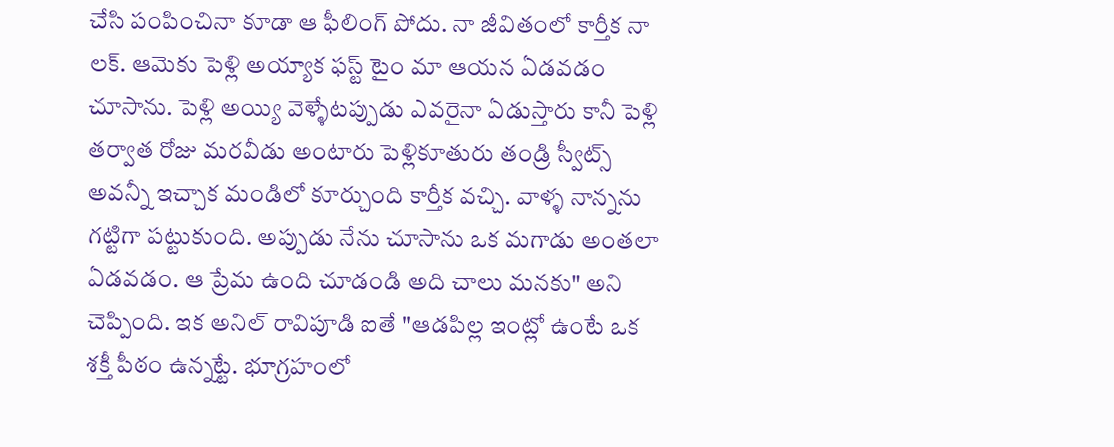చేసి పంపించినా కూడా ఆ ఫీలింగ్ పోదు. నా జీవితంలో కార్తీక నా లక్. ఆమెకు పెళ్లి అయ్యాక ఫస్ట్ టైం మా ఆయన ఏడవడం చూసాను. పెళ్లి అయ్యి వెళ్ళేటప్పుడు ఎవరైనా ఏడుస్తారు కానీ పెళ్లి తర్వాత రోజు మరవీడు అంటారు పెళ్లికూతురు తండ్రి స్వీట్స్ అవన్నీ ఇచ్చాక మండిలో కూర్చుంది కార్తీక వచ్చి. వాళ్ళ నాన్నను గట్టిగా పట్టుకుంది. అప్పుడు నేను చూసాను ఒక మగాడు అంతలా ఏడవడం. ఆ ప్రేమ ఉంది చూడండి అది చాలు మనకు" అని చెప్పింది. ఇక అనిల్ రావిపూడి ఐతే "ఆడపిల్ల ఇంట్లో ఉంటే ఒక శక్తీ పీఠం ఉన్నట్టే. భూగ్రహంలో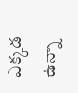ఎక్కడ ఉన్నా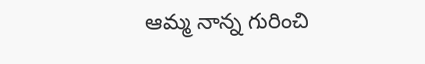ఆమ్మ నాన్న గురించి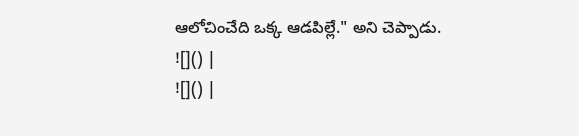ఆలోచించేది ఒక్క ఆడపిల్లే." అని చెప్పాడు.
![]() |
![]() |